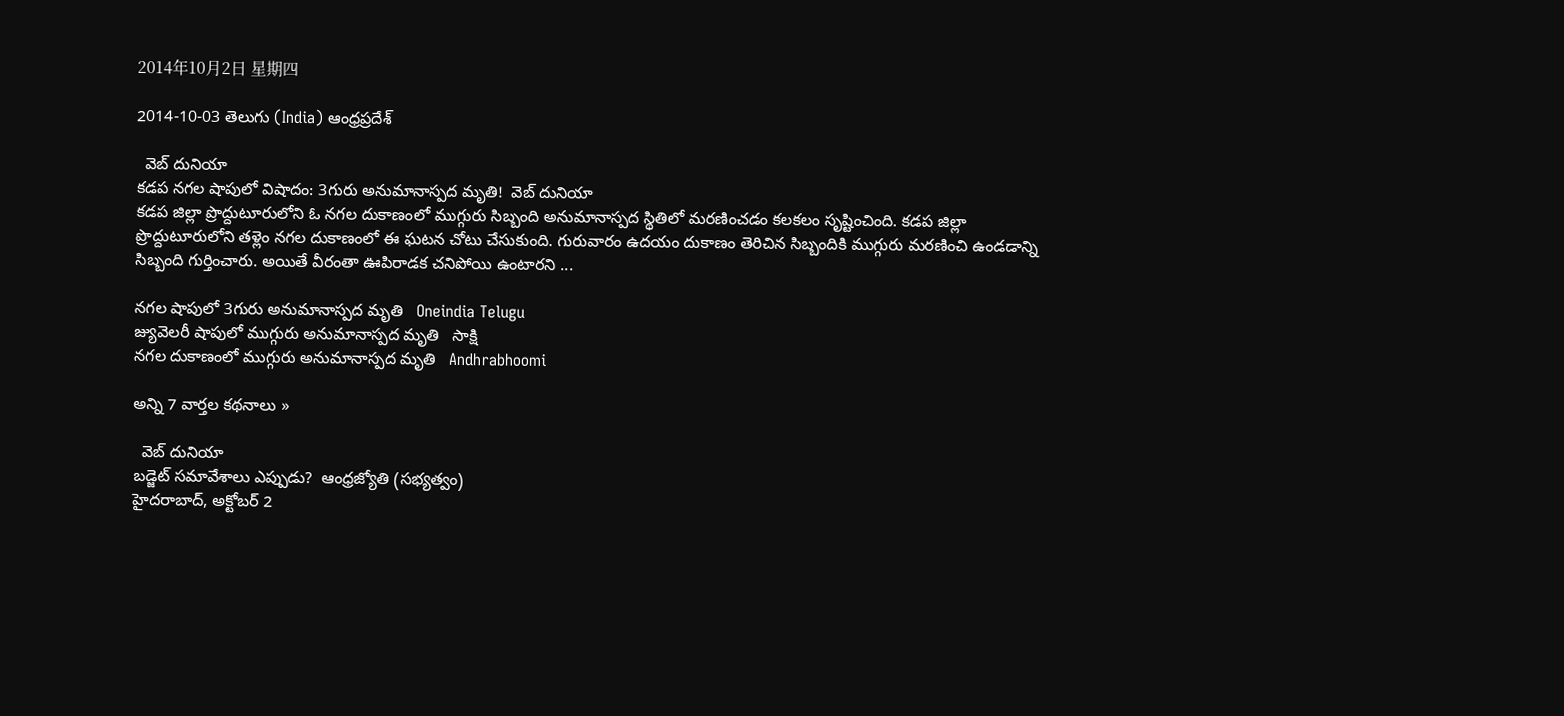2014年10月2日 星期四

2014-10-03 తెలుగు (India) ఆంధ్రప్రదేశ్

  వెబ్ దునియా
కడప నగల షాపులో విషాదం: 3గురు అనుమానాస్పద మృతి!  వెబ్ దునియా
కడప జిల్లా ప్రొద్దుటూరులోని ఓ నగల దుకాణంలో ముగ్గురు సిబ్బంది అనుమానాస్పద స్థితిలో మరణించడం కలకలం సృష్టించింది. కడప జిల్లా ప్రొద్దుటూరులోని తళ్లెం నగల దుకాణంలో ఈ ఘటన చోటు చేసుకుంది. గురువారం ఉదయం దుకాణం తెరిచిన సిబ్బందికి ముగ్గురు మరణించి ఉండడాన్ని సిబ్బంది గుర్తించారు. అయితే వీరంతా ఊపిరాడక చనిపోయి ఉంటారని ...

నగల షాపులో 3గురు అనుమానాస్పద మృతి   Oneindia Telugu
జ్యువెలరీ షాపులో ముగ్గురు అనుమానాస్పద మృతి   సాక్షి
నగల దుకాణంలో ముగ్గురు అనుమానాస్పద మృతి   Andhrabhoomi

అన్ని 7 వార్తల కథనాలు »

  వెబ్ దునియా
బడ్జెట్‌ సమావేశాలు ఎప్పుడు?  ఆంధ్రజ్యోతి (సభ్యత్వం)
హైదరాబాద్‌, అక్టోబర్‌ 2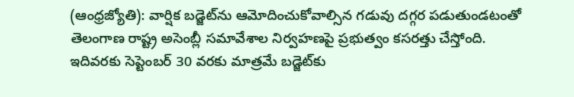(ఆంధ్రజ్యోతి): వార్షిక బడ్జెట్‌ను ఆమోదించుకోవాల్సిన గడువు దగ్గర పడుతుండటంతో తెలంగాణ రాష్ట్ర అసెంబ్లీ సమావేశాల నిర్వహణపై ప్రభుత్వం కసరత్తు చేస్తోంది. ఇదివరకు సెప్టెంబర్‌ 30 వరకు మాత్రమే బడ్జెట్‌కు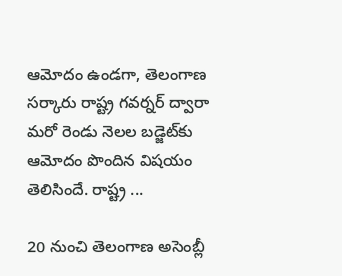ఆమోదం ఉండగా, తెలంగాణ సర్కారు రాష్ట్ర గవర్నర్‌ ద్వారా మరో రెండు నెలల బడ్జెట్‌కు ఆమోదం పొందిన విషయం తెలిసిందే. రాష్ట్ర ...

20 నుంచి తెలంగాణ అసెంబ్లీ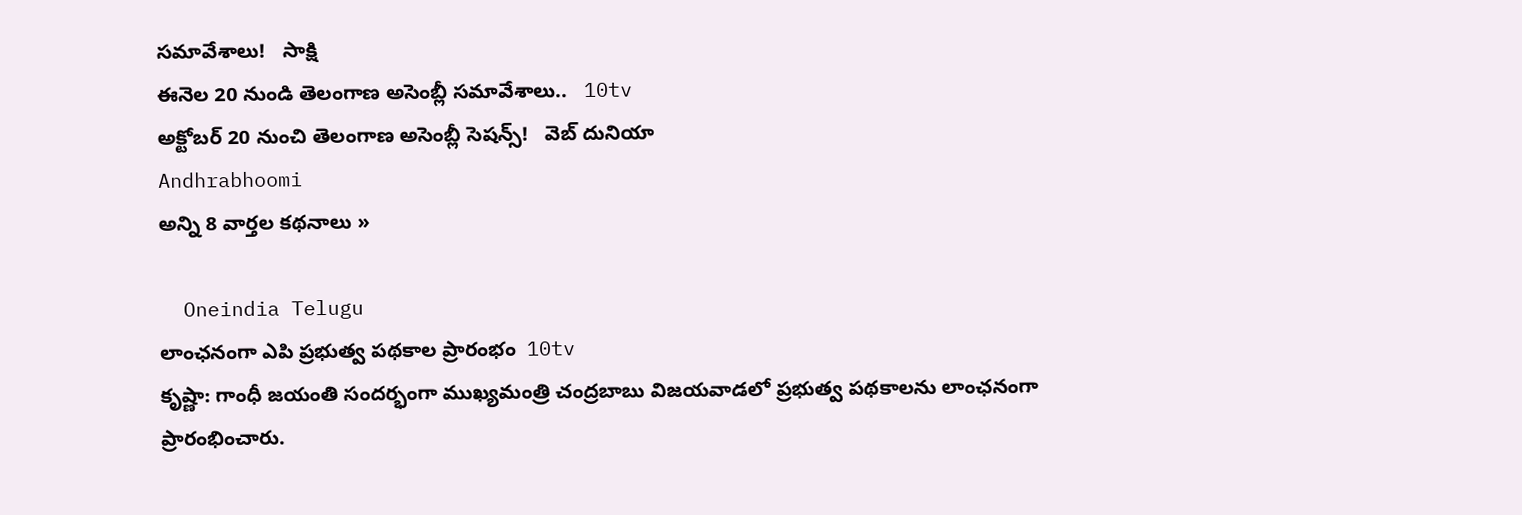సమావేశాలు!   సాక్షి
ఈనెల 20 నుండి తెలంగాణ అసెంబ్లీ సమావేశాలు..   10tv
అక్టోబర్ 20 నుంచి తెలంగాణ అసెంబ్లీ సెషన్స్!   వెబ్ దునియా
Andhrabhoomi
అన్ని 8 వార్తల కథనాలు »

  Oneindia Telugu
లాంఛనంగా ఎపి ప్రభుత్వ పథకాల ప్రారంభం  10tv
కృష్ణా: గాంధీ జయంతి సందర్భంగా ముఖ్యమంత్రి చంద్రబాబు విజయవాడలో ప్రభుత్వ పథకాలను లాంఛనంగా ప్రారంభించారు.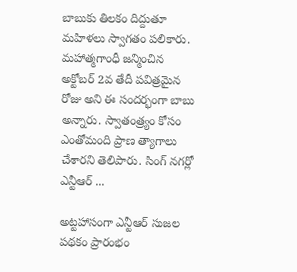బాబుకు తిలకం దిద్దుతూ మహిళలు స్వాగతం పలికారు. మహాత్మగాంధీ జన్మించిన అక్టోబర్ 2వ తేదీ పవిత్రమైన రోజు అని ఈ సందర్భంగా బాబు అన్నారు. స్వాతంత్ర్యం కోసం ఎంతోమంది ప్రాణ త్యాగాలు చేశారని తెలిపారు. సింగ్ నగర్లో ఎన్టీఆర్ ...

అట్టహాసంగా ఎన్టీఆర్ సుజల పథకం ప్రారంభం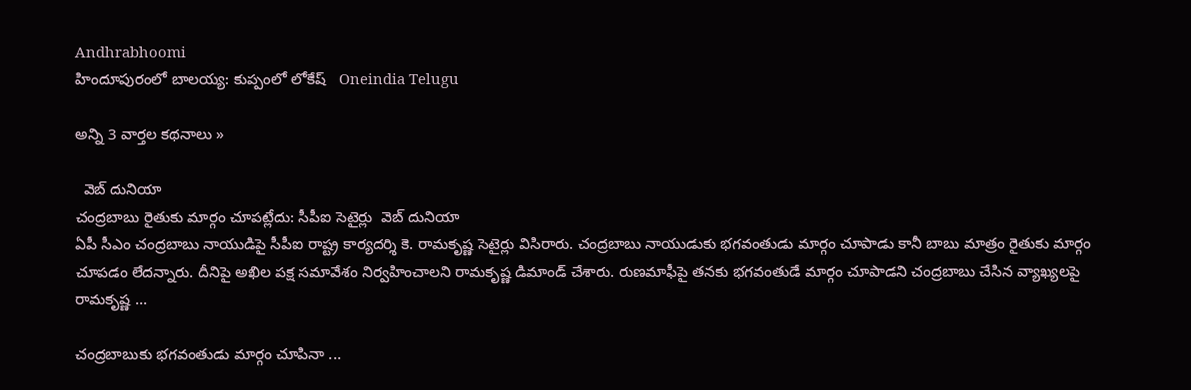Andhrabhoomi
హిందూపురంలో బాలయ్య: కుప్పంలో లోకేష్   Oneindia Telugu

అన్ని 3 వార్తల కథనాలు »

  వెబ్ దునియా
చంద్రబాబు రైతుకు మార్గం చూపట్లేదు: సీపీఐ సెటైర్లు  వెబ్ దునియా
ఏపీ సీఎం చంద్రబాబు నాయుడిపై సీపీఐ రాష్ట్ర కార్యదర్శి కె. రామకృష్ణ సెటైర్లు విసిరారు. చంద్రబాబు నాయుడుకు భగవంతుడు మార్గం చూపాడు కానీ బాబు మాత్రం రైతుకు మార్గం చూపడం లేదన్నారు. దీనిపై అఖిల పక్ష సమావేశం నిర్వహించాలని రామకృష్ణ డిమాండ్ చేశారు. రుణమాఫీపై తనకు భగవంతుడే మార్గం చూపాడని చంద్రబాబు చేసిన వ్యాఖ్యలపై రామకృష్ణ ...

చంద్రబాబుకు భగవంతుడు మార్గం చూపినా ...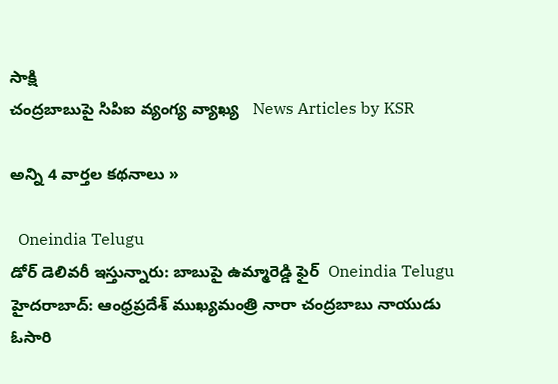సాక్షి
చంద్రబాబుపై సిపిఐ వ్యంగ్య వ్యాఖ్య   News Articles by KSR

అన్ని 4 వార్తల కథనాలు »

  Oneindia Telugu
డోర్ డెలివరీ ఇస్తున్నారు: బాబుపై ఉమ్మారెడ్డి ఫైర్  Oneindia Telugu
హైదరాబాద్: ఆంధ్రప్రదేశ్ ముఖ్యమంత్రి నారా చంద్రబాబు నాయుడు ఓసారి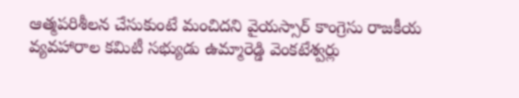ఆత్మపరిశీలన చేసుకుంటే మంచిదని వైయస్సార్ కాంగ్రెసు రాజకీయ వ్యవహారాల కమిటీ సభ్యుడు ఉమ్మారెడ్డి వెంకటేశ్వర్లు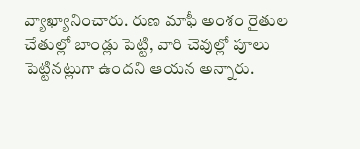వ్యాఖ్యానించారు. రుణ మాఫీ అంశం రైతుల చేతుల్లో బాండ్లు పెట్టి, వారి చెవుల్లో పూలు పెట్టినట్లుగా ఉందని ఆయన అన్నారు.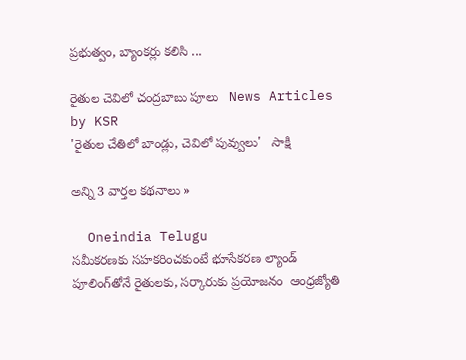ప్రభుత్వం, బ్యాంకర్లు కలిసి ...

రైతుల చెవిలో చంద్రబాబు పూలు   News Articles by KSR
'రైతుల చేతిలో బాండ్లు, చెవిలో పువ్వులు'   సాక్షి

అన్ని 3 వార్తల కథనాలు »

  Oneindia Telugu
సమీకరణకు సహకరించకుంటే భూసేకరణ ల్యాండ్‌ పూలింగ్‌తోనే రైతులకు, సర్కారుకు ప్రయోజనం  ఆంధ్రజ్యోతి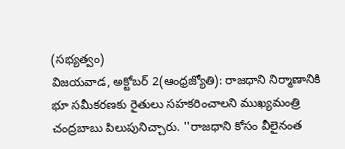(సభ్యత్వం)
విజయవాడ, అక్టోబర్‌ 2(ఆంధ్రజ్యోతి): రాజధాని నిర్మాణానికి భూ సమీకరణకు రైతులు సహకరించాలని ముఖ్యమంత్రి చంద్రబాబు పిలుపునిచ్చారు. ''రాజధాని కోసం వీలైనంత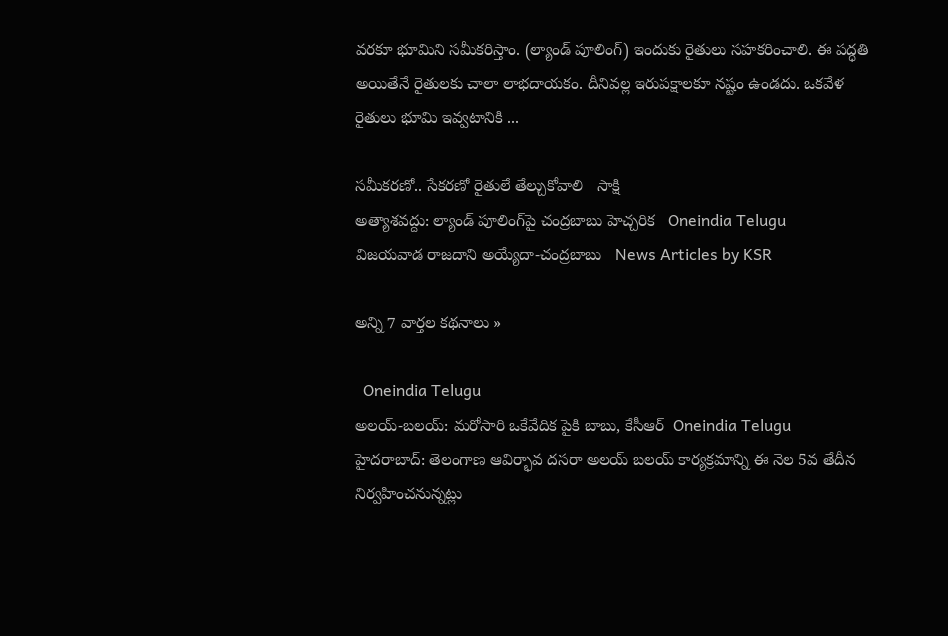వరకూ భూమిని సమీకరిస్తాం. (ల్యాండ్‌ పూలింగ్‌) ఇందుకు రైతులు సహకరించాలి. ఈ పద్ధతి అయితేనే రైతులకు చాలా లాభదాయకం. దీనివల్ల ఇరుపక్షాలకూ నష్టం ఉండదు. ఒకవేళ రైతులు భూమి ఇవ్వటానికి ...

సమీకరణో.. సేకరణో రైతులే తేల్చుకోవాలి   సాక్షి
అత్యాశవద్దు: ల్యాండ్ పూలింగ్‌పై చంద్రబాబు హెచ్చరిక   Oneindia Telugu
విజయవాడ రాజదాని అయ్యేదా-చంద్రబాబు   News Articles by KSR

అన్ని 7 వార్తల కథనాలు »

  Oneindia Telugu
అలయ్-బలయ్: మరోసారి ఒకేవేదిక పైకి బాబు, కేసీఆర్  Oneindia Telugu
హైదరాబాద్: తెలంగాణ ఆవిర్భావ దసరా అలయ్ బలయ్ కార్యక్రమాన్ని ఈ నెల 5వ తేదీన నిర్వహించనున్నట్లు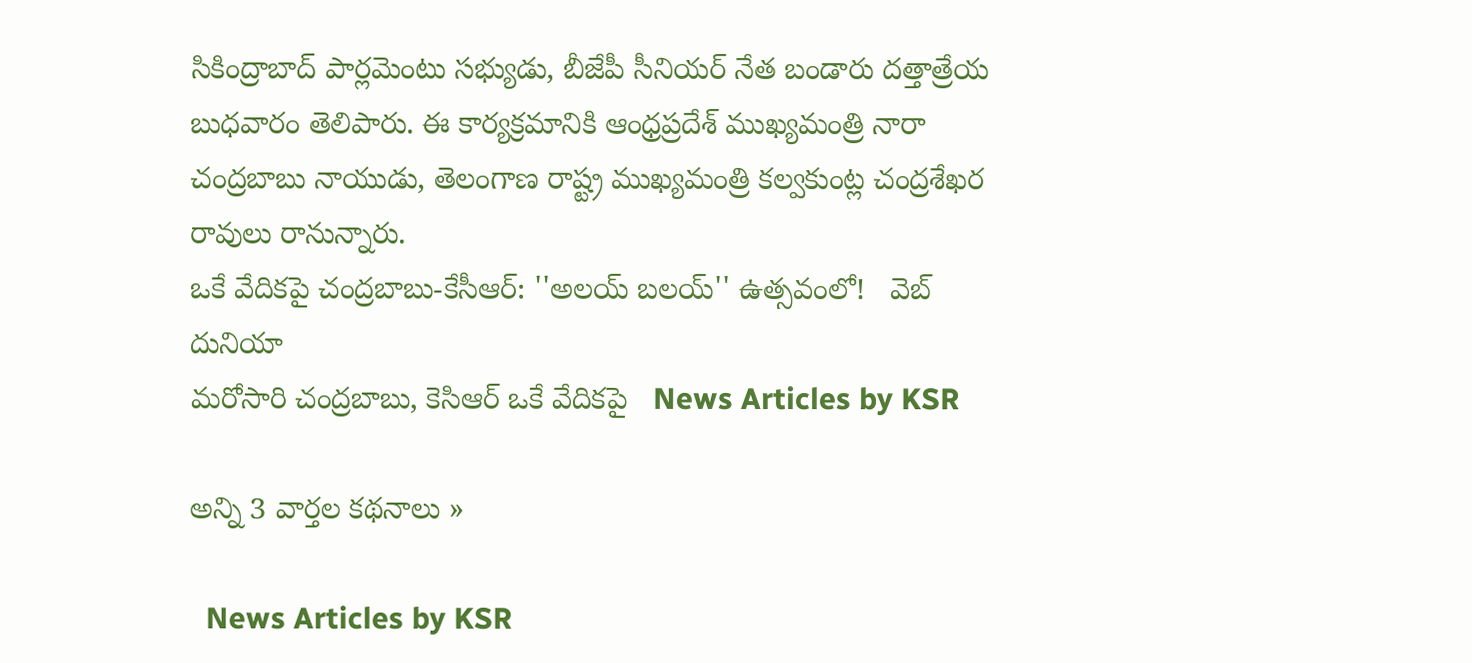సికింద్రాబాద్ పార్లమెంటు సభ్యుడు, బీజేపీ సీనియర్ నేత బండారు దత్తాత్రేయ బుధవారం తెలిపారు. ఈ కార్యక్రమానికి ఆంధ్రప్రదేశ్ ముఖ్యమంత్రి నారా చంద్రబాబు నాయుడు, తెలంగాణ రాష్ట్ర ముఖ్యమంత్రి కల్వకుంట్ల చంద్రశేఖర రావులు రానున్నారు.
ఒకే వేదికపై చంద్రబాబు-కేసీఆర్: ''అలయ్ బలయ్'' ఉత్సవంలో!   వెబ్ దునియా
మరోసారి చంద్రబాబు, కెసిఆర్ ఒకే వేదికపై   News Articles by KSR

అన్ని 3 వార్తల కథనాలు »

  News Articles by KSR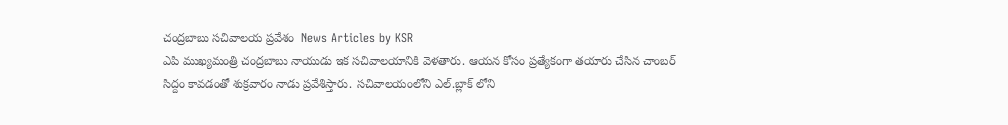చంద్రబాబు సచివాలయ ప్రవేశం  News Articles by KSR
ఎపి ముఖ్యమంత్రి చంద్రబాబు నాయుడు ఇక సచివాలయానికి వెళతారు. ఆయన కోసం ప్రత్యేకంగా తయారు చేసిన చాంబర్ సిద్దం కావడంతో శుక్రవారం నాడు ప్రవేశిస్తారు. సచివాలయంలోని ఎల్.బ్లాక్ లోని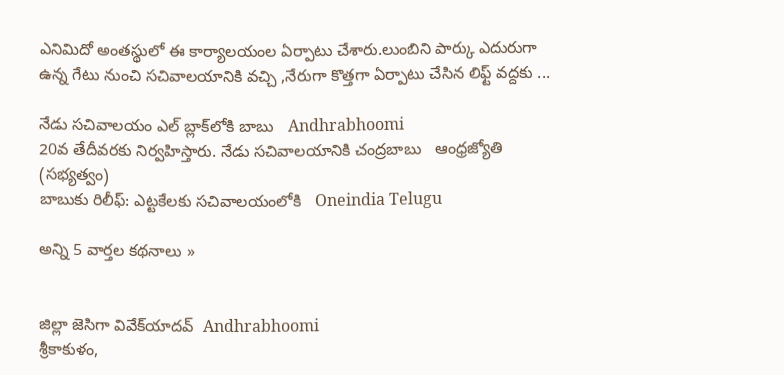ఎనిమిదో అంతస్థులో ఈ కార్యాలయంల ఏర్పాటు చేశారు.లుంబిని పార్కు ఎదురుగా ఉన్న గేటు నుంచి సచివాలయానికి వచ్చి ,నేరుగా కొత్తగా ఏర్పాటు చేసిన లిఫ్ట్ వద్దకు ...

నేడు సచివాలయం ఎల్ బ్లాక్‌లోకి బాబు   Andhrabhoomi
20వ తేదీవరకు నిర్వహిస్తారు. నేడు సచివాలయానికి చంద్రబాబు   ఆంధ్రజ్యోతి (సభ్యత్వం)
బాబుకు రిలీఫ్: ఎట్టకేలకు సచివాలయంలోకి   Oneindia Telugu

అన్ని 5 వార్తల కథనాలు »


జిల్లా జెసిగా వివేక్‌యాదవ్  Andhrabhoomi
శ్రీకాకుళం,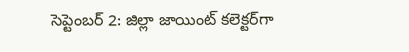సెప్టెంబర్ 2: జిల్లా జాయింట్ కలెక్టర్‌గా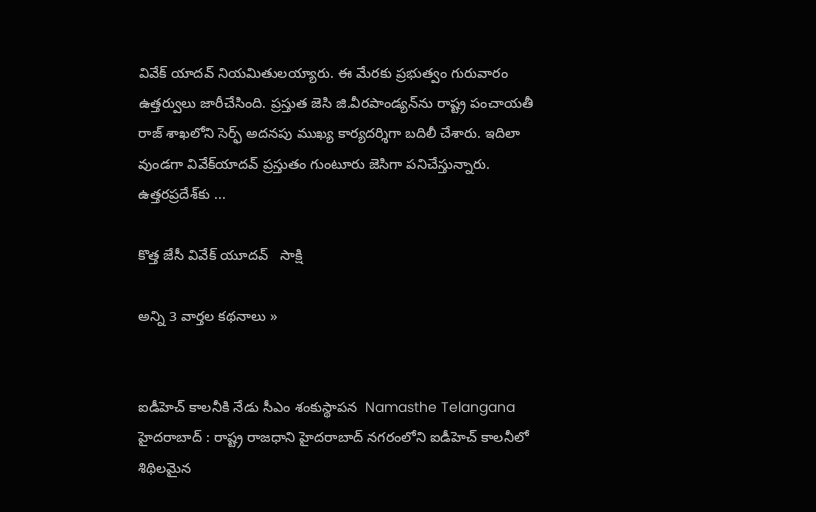వివేక్ యాదవ్ నియమితులయ్యారు. ఈ మేరకు ప్రభుత్వం గురువారం ఉత్తర్వులు జారీచేసింది. ప్రస్తుత జెసి జి.వీరపాండ్యన్‌ను రాష్ట్ర పంచాయతీ రాజ్ శాఖలోని సెర్ఫ్ అదనపు ముఖ్య కార్యదర్శిగా బదిలీ చేశారు. ఇదిలా వుండగా వివేక్‌యాదవ్ ప్రస్తుతం గుంటూరు జెసిగా పనిచేస్తున్నారు. ఉత్తరప్రదేశ్‌కు ...

కొత్త జేసీ వివేక్ యూదవ్   సాక్షి

అన్ని 3 వార్తల కథనాలు »


ఐడీహెచ్ కాలనీకి నేడు సీఎం శంకుస్థాపన  Namasthe Telangana
హైదరాబాద్ : రాష్ట్ర రాజధాని హైదరాబాద్ నగరంలోని ఐడీహెచ్ కాలనీలో శిథిలమైన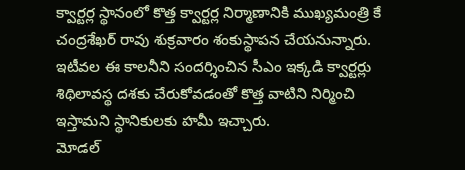క్వార్టర్ల స్థానంలో కొత్త క్వార్టర్ల నిర్మాణానికి ముఖ్యమంత్రి కే చంద్రశేఖర్ రావు శుక్రవారం శంకుస్థాపన చేయనున్నారు. ఇటీవల ఈ కాలనీని సందర్శించిన సీఎం ఇక్కడి క్వార్టర్లు శిథిలావస్థ దశకు చేరుకోవడంతో కొత్త వాటిని నిర్మించి ఇస్తామని స్థానికులకు హమీ ఇచ్చారు.
మోడల్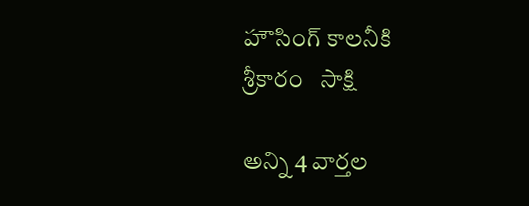హౌసింగ్ కాలనీకి శ్రీకారం   సాక్షి

అన్ని 4 వార్తల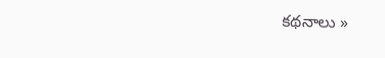కథనాలు »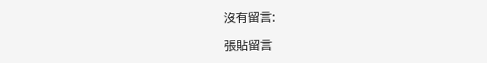沒有留言:

張貼留言